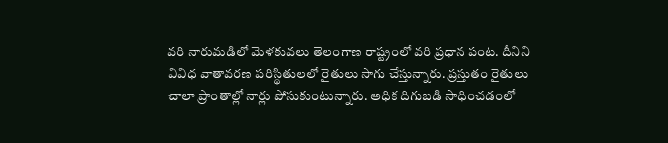వరి నారుమడిలో మెళకువలు తెలంగాణ రాష్ట్రంలో వరి ప్రధాన పంట. దీనిని వివిధ వాతావరణ పరిస్థితులలో రైతులు సాగు చేస్తున్నారు. ప్రస్తుతం రైతులు చాలా ప్రాంతాల్లో నార్లు పోసుకుంటున్నారు. అధిక దిగుబడి సాధించడంలో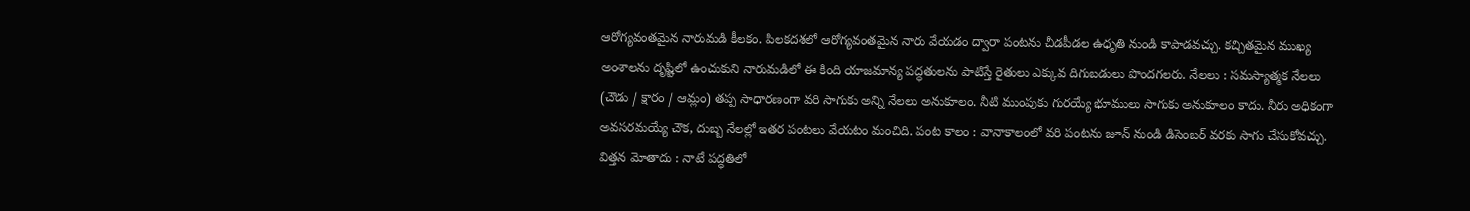ఆరోగ్యవంతమైన నారుమడి కీలకం. పిలకదశలో ఆరోగ్యవంతమైన నారు వేయడం ద్వారా పంటను చీడపీడల ఉధృతి నుండి కాపాడవచ్చు. కచ్చితమైన ముఖ్య అంశాలను దృష్టిలో ఉంచుకుని నారుమడిలో ఈ కింది యాజమాన్య పద్ధతులను పాటిస్తే రైతులు ఎక్కువ దిగుబడులు పొందగలరు. నేలలు : సమస్యాత్మక నేలలు (చౌడు / క్షారం / ఆమ్లం) తప్ప సాధారణంగా వరి సాగుకు అన్ని నేలలు అనుకూలం. నీటి ముంపుకు గురయ్యే భూములు సాగుకు అనుకూలం కాదు. నీరు అధికంగా అవసరమయ్యే చౌక, దుబ్బ నేలల్లో ఇతర పంటలు వేయటం మంచిది. పంట కాలం : వానాకాలంలో వరి పంటను జూన్ నుండి డిసెంబర్ వరకు సాగు చేసుకోవచ్చు. విత్తన మోతాదు : నాటే పద్ధతిలో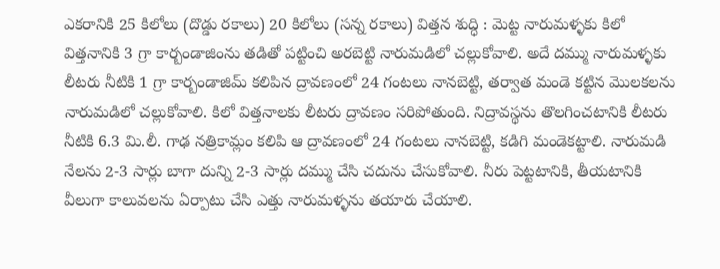ఎకరానికి 25 కిలోలు (దొడ్డు రకాలు) 20 కిలోలు (సన్న రకాలు) విత్తన శుద్ధి : మెట్ట నారుమళ్ళకు కిలో విత్తనానికి 3 గ్రా కార్బండాజింను తడితో పట్టించి అరబెట్టి నారుమడిలో చల్లుకోవాలి. అదే దమ్ము నారుమళ్ళకు లీటరు నీటికి 1 గ్రా కార్బండాజిమ్ కలిపిన ద్రావణంలో 24 గంటలు నానబెట్టి, తర్వాత మండె కట్టిన మొలకలను నారుమడిలో చల్లుకోవాలి. కిలో విత్తనాలకు లీటరు ద్రావణం సరిపోతుంది. నిద్రావస్థను తొలగించటానికి లీటరు నీటికి 6.3 మి.లీ. గాఢ నత్రికామ్లం కలిపి ఆ ద్రావణంలో 24 గంటలు నానబెట్టి, కడిగి మండెకట్టాలి. నారుమడి నేలను 2-3 సార్లు బాగా దున్ని 2-3 సార్లు దమ్ము చేసి చదును చేసుకోవాలి. నీరు పెట్టటానికి, తీయటానికి వీలుగా కాలువలను ఏర్పాటు చేసి ఎత్తు నారుమళ్ళను తయారు చేయాలి.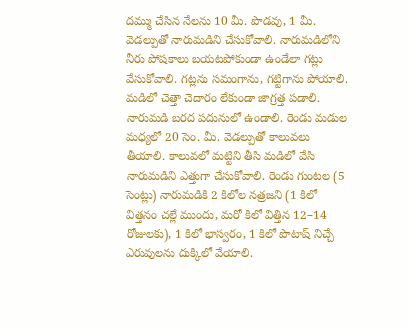దమ్ము చేసిన నేలను 10 మీ. పొడవు, 1 మీ. వెడల్పుతో నారుమడిని చేసుకోవాలి. నారుమడిలోని నీరు పోషకాలు బయటపోకుండా ఉండేలా గట్లు వేసుకోవాలి. గట్లను సమంగాను, గట్టిగాను పోయాలి. మడిలో చెత్తా చెదారం లేకుండా జాగ్రత్త పడాలి. నారుమడి బరద పదునులో ఉండాలి. రెండు మడుల మధ్యలో 20 సెం. మీ. వెడల్పుతో కాలువలు తీయాలి. కాలువలో మట్టిని తీసి మడిలో వేసి నారుమడిని ఎత్తుగా చేసుకోవాలి. రెండు గుంటల (5 సెంట్లు) నారుమడికి 2 కిలోల నత్రజని (1 కిలో విత్తనం చల్లే ముందు, మరో కిలో విత్తిన 12–14 రోజులకు), 1 కిలో భాస్వరం, 1 కిలో పొటాష్ నిచ్చే ఎరువులను దుక్కిలో వేయాలి.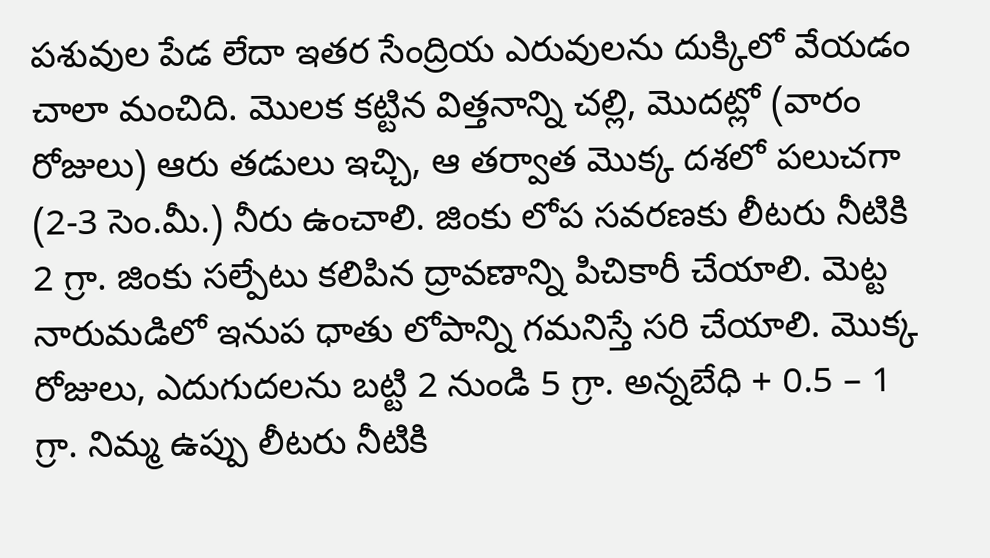పశువుల పేడ లేదా ఇతర సేంద్రియ ఎరువులను దుక్కిలో వేయడం చాలా మంచిది. మొలక కట్టిన విత్తనాన్ని చల్లి, మొదట్లో (వారం రోజులు) ఆరు తడులు ఇచ్చి, ఆ తర్వాత మొక్క దశలో పలుచగా (2-3 సెం.మీ.) నీరు ఉంచాలి. జింకు లోప సవరణకు లీటరు నీటికి 2 గ్రా. జింకు సల్పేటు కలిపిన ద్రావణాన్ని పిచికారీ చేయాలి. మెట్ట నారుమడిలో ఇనుప ధాతు లోపాన్ని గమనిస్తే సరి చేయాలి. మొక్క రోజులు, ఎదుగుదలను బట్టి 2 నుండి 5 గ్రా. అన్నబేధి + 0.5 – 1 గ్రా. నిమ్మ ఉప్పు లీటరు నీటికి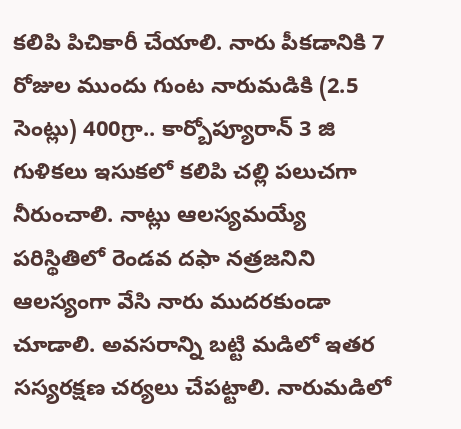కలిపి పిచికారీ చేయాలి. నారు పీకడానికి 7 రోజుల ముందు గుంట నారుమడికి (2.5 సెంట్లు) 400గ్రా.. కార్బోప్యూరాన్ 3 జి గుళికలు ఇసుకలో కలిపి చల్లి పలుచగా నీరుంచాలి. నాట్లు ఆలస్యమయ్యే పరిస్థితిలో రెండవ దఫా నత్రజనిని ఆలస్యంగా వేసి నారు ముదరకుండా చూడాలి. అవసరాన్ని బట్టి మడిలో ఇతర సస్యరక్షణ చర్యలు చేపట్టాలి. నారుమడిలో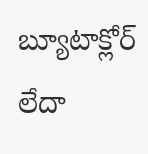బ్యూటాక్లోర్ లేదా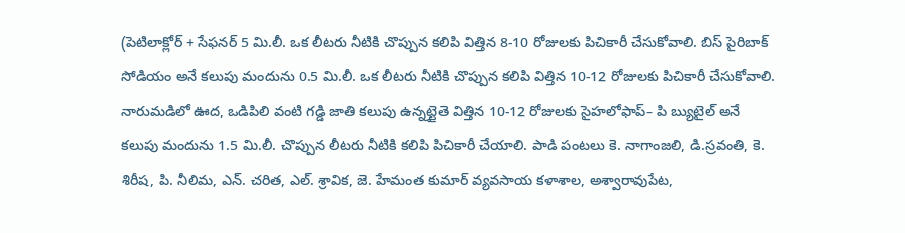(పెటిలాక్లోర్ + సేఫనర్ 5 మి.లీ. ఒక లీటరు నీటికి చొప్పున కలిపి విత్తిన 8-10 రోజులకు పిచికారీ చేసుకోవాలి. బిస్ పైరిబాక్ సోడియం అనే కలుపు మందును 0.5 మి.లీ. ఒక లీటరు నీటికి చొప్పున కలిపి విత్తిన 10-12 రోజులకు పిచికారీ చేసుకోవాలి. నారుమడిలో ఊద, ఒడిపిలి వంటి గడ్డి జాతి కలుపు ఉన్నట్టైతె విత్తిన 10-12 రోజులకు సైహలోఫాప్– పి బ్యుటైల్ అనే కలుపు మందును 1.5 మి.లీ. చొప్పున లీటరు నీటికి కలిపి పిచికారీ చేయాలి. పాడి పంటలు కె. నాగాంజలి, డి.స్రవంతి, కె. శిరీష, పి. నీలిమ, ఎన్. చరిత, ఎల్. శ్రావిక, జె. హేమంత కుమార్ వ్యవసాయ కళాశాల, అశ్వారావుపేట,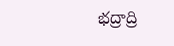భద్రాద్రి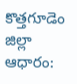కొత్తగూడెం జిల్లా ఆధారం: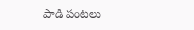పాడి పంటలు